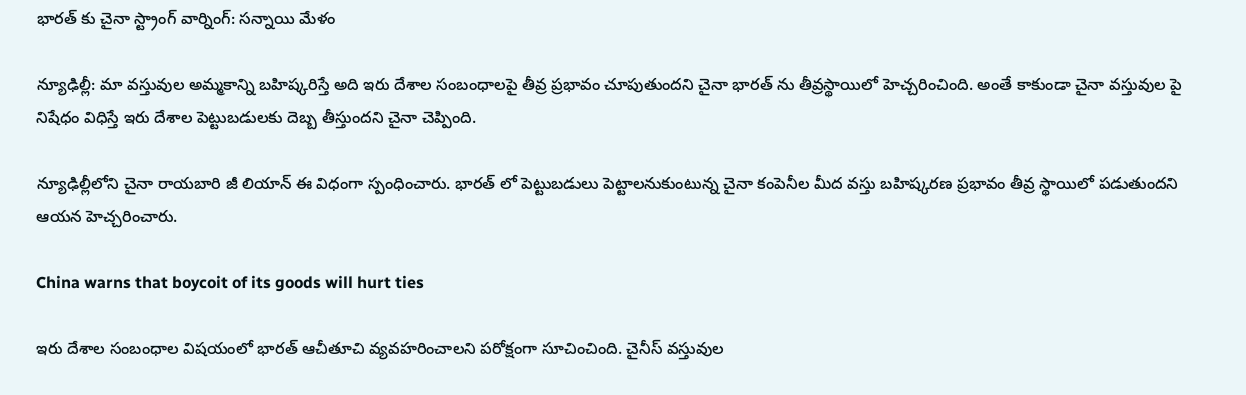భారత్ కు చైనా స్ట్రాంగ్ వార్నింగ్: సన్నాయి మేళం

న్యూఢిల్లీ: మా వస్తువుల అమ్మకాన్ని బహిష్కరిస్తే అది ఇరు దేశాల సంబంధాలపై తీవ్ర ప్రభావం చూపుతుందని చైనా భారత్ ను తీవ్రస్థాయిలో హెచ్చరించింది. అంతే కాకుండా చైనా వస్తువుల పై నిషేధం విధిస్తే ఇరు దేశాల పెట్టుబడులకు దెబ్బ తీస్తుందని చైనా చెప్పింది.

న్యూఢిల్లీలోని చైనా రాయబారి జీ లియాన్ ఈ విధంగా స్పంధించారు. భారత్ లో పెట్టుబడులు పెట్టాలనుకుంటున్న చైనా కంపెనీల మీద వస్తు బహిష్కరణ ప్రభావం తీవ్ర స్థాయిలో పడుతుందని ఆయన హెచ్చరించారు.

China warns that boycoit of its goods will hurt ties

ఇరు దేశాల సంబంధాల విషయంలో భారత్ ఆచీతూచి వ్యవహరించాలని పరోక్షంగా సూచించింది. చైనీస్ వస్తువుల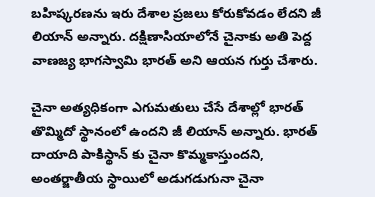బహిష్కరణను ఇరు దేశాల ప్రజలు కోరుకోవడం లేదని జీ లియాన్ అన్నారు. దక్షిణాసియాలోనే చైనాకు అతి పెద్ద వాణజ్య భాగస్వామి భారత్ అని ఆయన గుర్తు చేశారు.

చైనా అత్యధికంగా ఎగుమతులు చేసే దేశాల్లో భారత్ తొమ్మిదో స్థానంలో ఉందని జీ లియాన్ అన్నారు. భారత్ దాయాది పాకిస్థాన్ కు చైనా కొమ్మకాస్తుందని, అంతర్జాతీయ స్థాయిలో అడుగడుగునా చైనా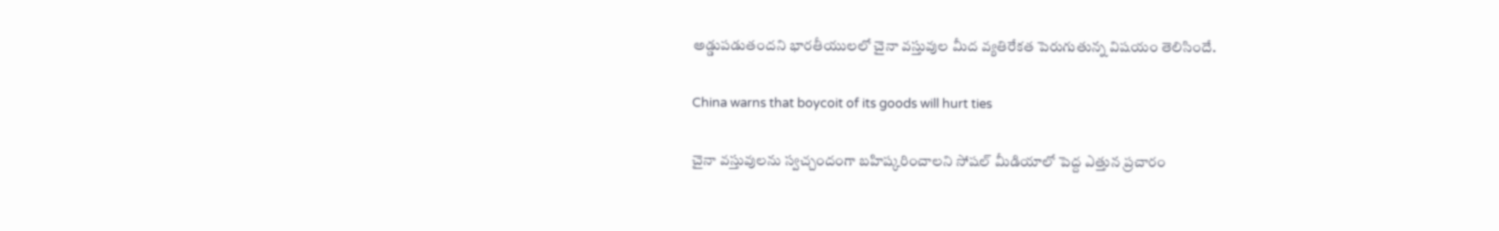అడ్డుపడుతందని భారతీయులలో చైనా వస్తువుల మీద వ్యతిరేకత పెరుగుతున్న విషయం తెలిసిందే.

China warns that boycoit of its goods will hurt ties

చైనా వస్తువులను స్వచ్చందంగా బహిష్కరించాలని సోషల్ మీడియాలో పెద్ద ఎత్తున ప్రచారం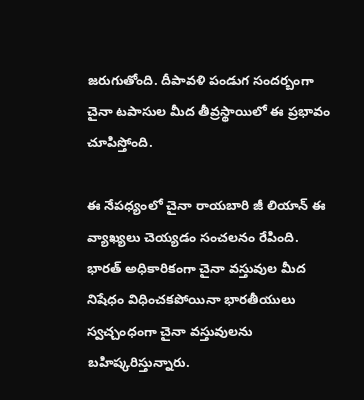జరుగుతోంది. దీపావళి పండుగ సందర్బంగా చైనా టపాసుల మీద తీవ్రస్థాయిలో ఈ ప్రభావం చూపిస్తోంది.

ఈ నేపధ్యంలో చైనా రాయబారి జీ లియాన్ ఈ వ్యాఖ్యలు చెయ్యడం సంచలనం రేపింది. భారత్ అధికారికంగా చైనా వస్తువుల మీద నిషేధం విధించకపోయినా భారతీయులు స్వచ్చంధంగా చైనా వస్తువులను బహిష్కరిస్తున్నారు.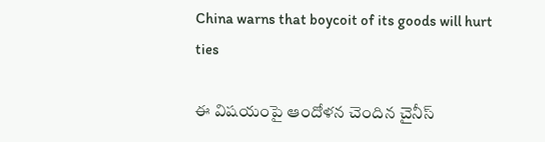China warns that boycoit of its goods will hurt ties

ఈ విషయంపై ఆందోళన చెందిన చైనీస్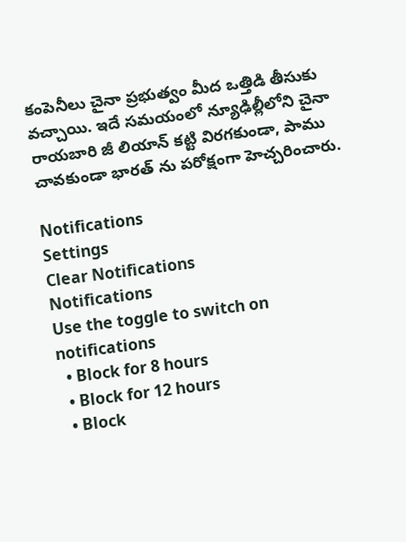కంపెనీలు చైనా ప్రభుత్వం మీద ఒత్తిడి తీసుకు వచ్చాయి. ఇదే సమయంలో న్యూఢిల్లీలోని చైనా రాయబారి జీ లియాన్ కట్టి విరగకుండా, పాము చావకుండా భారత్ ను పరోక్షంగా హెచ్చరించారు.

Notifications
Settings
Clear Notifications
Notifications
Use the toggle to switch on notifications
  • Block for 8 hours
  • Block for 12 hours
  • Block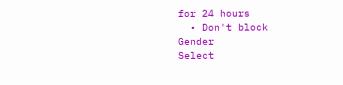for 24 hours
  • Don't block
Gender
Select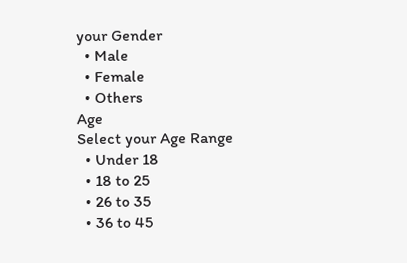your Gender
  • Male
  • Female
  • Others
Age
Select your Age Range
  • Under 18
  • 18 to 25
  • 26 to 35
  • 36 to 45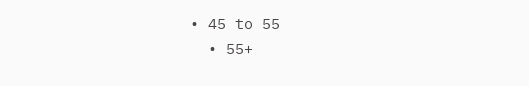• 45 to 55
  • 55+